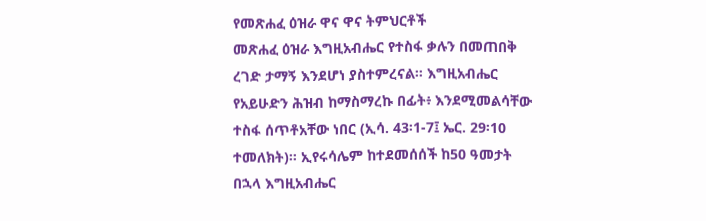የመጽሐፈ ዕዝራ ዋና ዋና ትምህርቶች
መጽሐፈ ዕዝራ እግዚአብሔር የተስፋ ቃሉን በመጠበቅ ረገድ ታማኝ እንደሆነ ያስተምረናል። እግዚአብሔር የአይሁድን ሕዝብ ከማስማረኩ በፊት፥ እንደሚመልሳቸው ተስፋ ሰጥቶአቸው ነበር (ኢሳ. 43፡1-7፤ ኤር. 29፡10 ተመለክት)። ኢየሩሳሌም ከተደመሰሰች ከ50 ዓመታት በኋላ እግዚአብሔር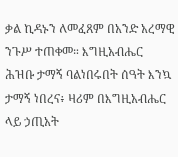ቃል ኪዳኑን ለመፈጸም በአንድ አረማዊ ንጉሥ ተጠቀመ። እግዚአብሔር ሕዝቡ ታማኝ ባልነበሩበት ሰዓት እንኳ ታማኝ ነበረና፥ ዛሪም በእግዚአብሔር ላይ ኃጢአት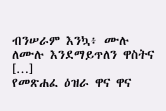ብንሠራም እንኳ፥ ሙሉ ለሙሉ እንደማይጥለን ዋስትና […]
የመጽሐፈ ዕዝራ ዋና ዋና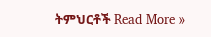ትምህርቶች Read More »